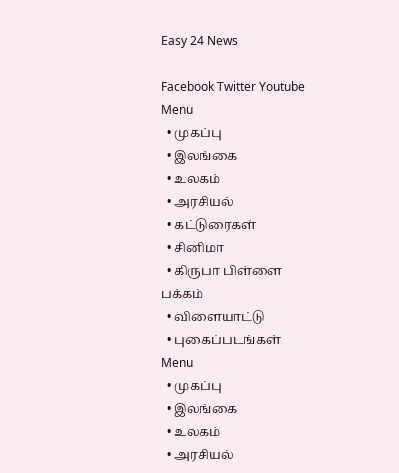Easy 24 News

Facebook Twitter Youtube
Menu
  • முகப்பு
  • இலங்கை
  • உலகம்
  • அரசியல்
  • கட்டுரைகள்
  • சினிமா
  • கிருபா பிள்ளை பக்கம்
  • விளையாட்டு
  • புகைப்படங்கள்
Menu
  • முகப்பு
  • இலங்கை
  • உலகம்
  • அரசியல்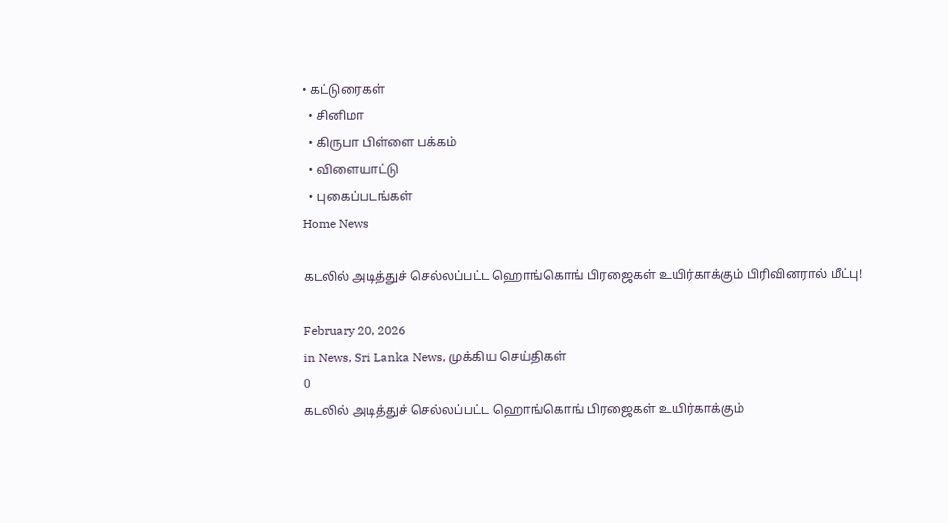• கட்டுரைகள்
  • சினிமா
  • கிருபா பிள்ளை பக்கம்
  • விளையாட்டு
  • புகைப்படங்கள்
Home News

கடலில் அடித்துச் செல்லப்பட்ட ஹொங்கொங் பிரஜைகள் உயிர்காக்கும் பிரிவினரால் மீட்பு!

February 20, 2026
in News, Sri Lanka News, முக்கிய செய்திகள்
0
கடலில் அடித்துச் செல்லப்பட்ட ஹொங்கொங் பிரஜைகள் உயிர்காக்கும்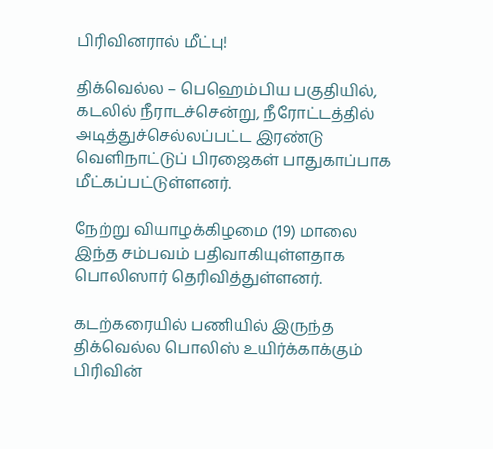பிரிவினரால் மீட்பு!

திக்வெல்ல – பெஹெம்பிய பகுதியில், கடலில் நீராடச்சென்று, நீரோட்டத்தில் அடித்துச்செல்லப்பட்ட இரண்டு வெளிநாட்டுப் பிரஜைகள் பாதுகாப்பாக மீட்கப்பட்டுள்ளனர்.

நேற்று வியாழக்கிழமை (19) மாலை இந்த சம்பவம் பதிவாகியுள்ளதாக பொலிஸார் தெரிவித்துள்ளனர்.

கடற்கரையில் பணியில் இருந்த திக்வெல்ல பொலிஸ் உயிர்க்காக்கும் பிரிவின்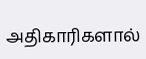அதிகாரிகளால்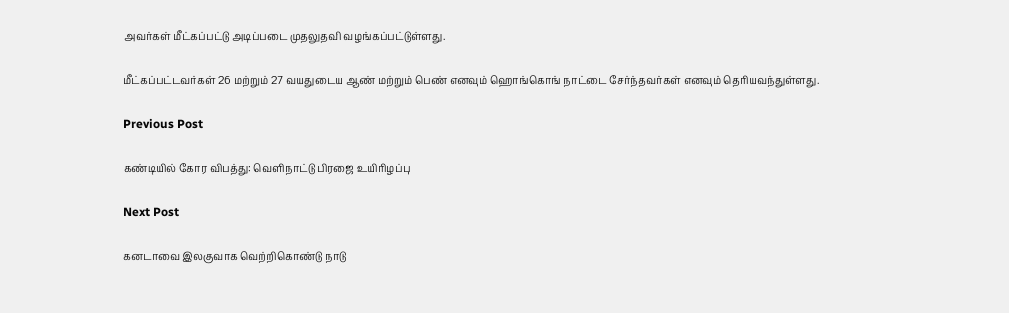அவர்கள் மீட்கப்பட்டு அடிப்படை முதலுதவி வழங்கப்பட்டுள்ளது.

மீட்கப்பட்டவர்கள் 26 மற்றும் 27 வயதுடைய ஆண் மற்றும் பெண் எனவும் ஹொங்கொங் நாட்டை சேர்ந்தவர்கள் எனவும் தெரியவந்துள்ளது.

Previous Post

கண்டியில் கோர விபத்து: வெளிநாட்டு பிரஜை உயிரிழப்பு

Next Post

கனடாவை இலகுவாக வெற்றிகொண்டு நாடு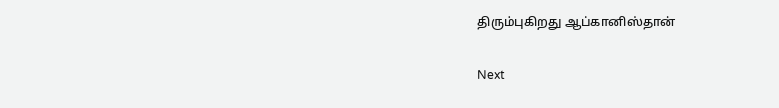திரும்புகிறது ஆப்கானிஸ்தான்

Next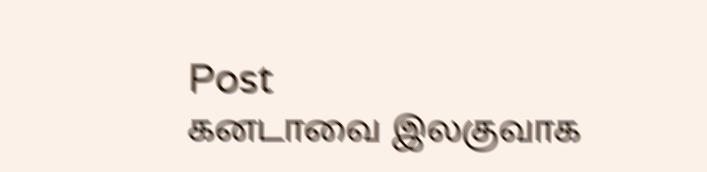Post
கனடாவை இலகுவாக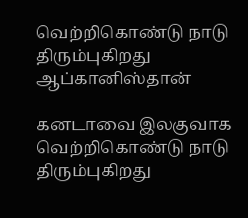வெற்றிகொண்டு நாடு திரும்புகிறது ஆப்கானிஸ்தான்

கனடாவை இலகுவாக வெற்றிகொண்டு நாடு திரும்புகிறது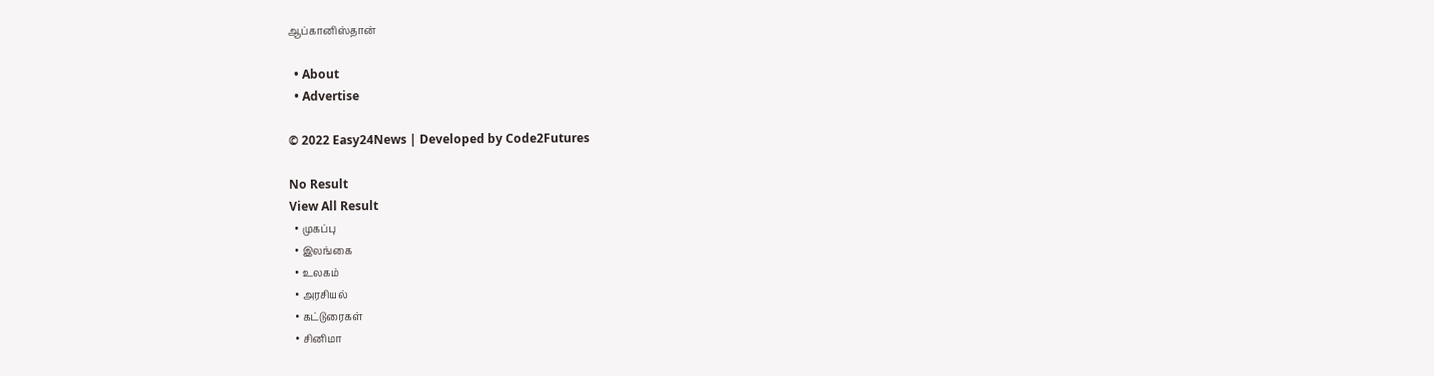ஆப்கானிஸ்தான்

  • About
  • Advertise

© 2022 Easy24News | Developed by Code2Futures

No Result
View All Result
  • முகப்பு
  • இலங்கை
  • உலகம்
  • அரசியல்
  • கட்டுரைகள்
  • சினிமா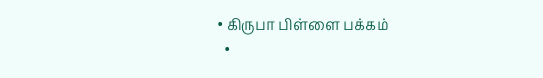• கிருபா பிள்ளை பக்கம்
  •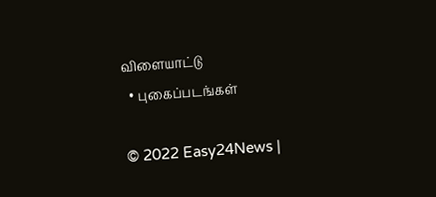விளையாட்டு
  • புகைப்படங்கள்

© 2022 Easy24News |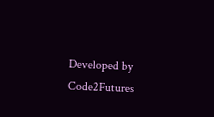Developed by Code2Futures